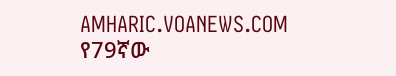AMHARIC.VOANEWS.COM
የ79ኛው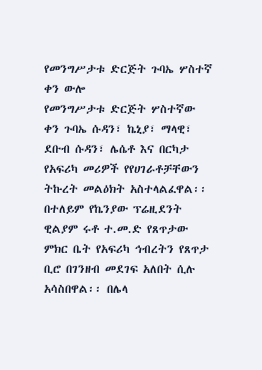የመንግሥታቱ ድርጅት ጉባኤ ሦስተኛ ቀን ውሎ
የመንግሥታቱ ድርጅት ሦስተኛው ቀን ጉባኤ ሱዳን፣ ኬኒያ፣ ማላዊ፣ ደቡብ ሱዳን፣ ሌሴቶ እና በርካታ የአፍሪካ መሪዎች የየሀገራቶቻቸውን ትኩረት መልዕክት አስተላልፈዋል፡፡ በተለይም የኬንያው ፕሬዚደንት ዊልያም ሩቶ ተ.መ.ድ የጸጥታው ምክር ቤት የአፍሪካ ኅብረትን የጸጥታ ቢሮ በገንዘብ መደገፍ አለበት ሲሉ አሳስበዋል፡፡ በሌላ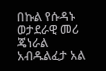በኩል የሱዳኑ ወታደራዊ መሪ ጄነራል አብዱልፈታ አል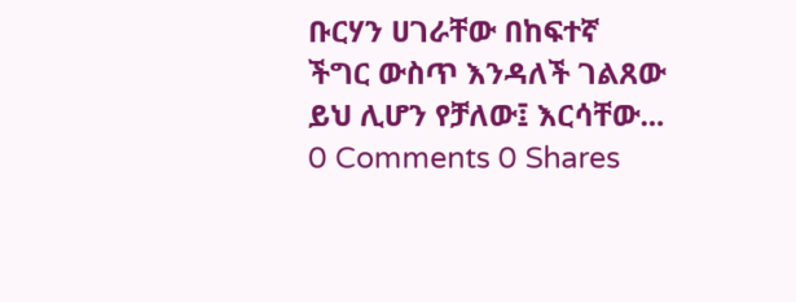ቡርሃን ሀገራቸው በከፍተኛ ችግር ውስጥ እንዳለች ገልጸው ይህ ሊሆን የቻለው፤ እርሳቸው...
0 Comments 0 Shares